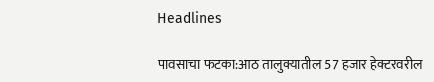Headlines

पावसाचा फटका:आठ तालुक्यातील 57 हजार हेक्टरवरील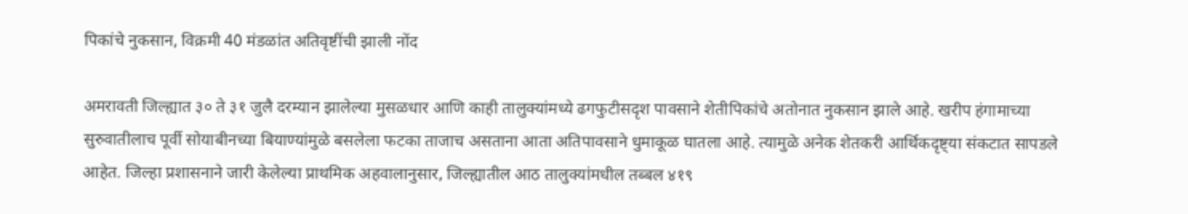पिकांचे नुकसान, विक्रमी 40 मंडळांत अतिवृष्टींची झाली नोंद

अमरावती जिल्ह्यात ३० ते ३१ जुलै दरम्यान झालेल्या मुसळधार आणि काही तालुक्यांमध्ये ढगफुटीसदृश पावसाने शेतीपिकांचे अतोनात नुकसान झाले आहे. खरीप हंगामाच्या सुरुवातीलाच पूर्वी सोयाबीनच्या बियाण्यांमुळे बसलेला फटका ताजाच असताना आता अतिपावसाने धुमाकूळ घातला आहे. त्यामुळे अनेक शेतकरी आर्थिकदृष्ट्या संकटात सापडले आहेत. जिल्हा प्रशासनाने जारी केलेल्या प्राथमिक अहवालानुसार, जिल्ह्यातील आठ तालुक्यांमधील तब्बल ४१९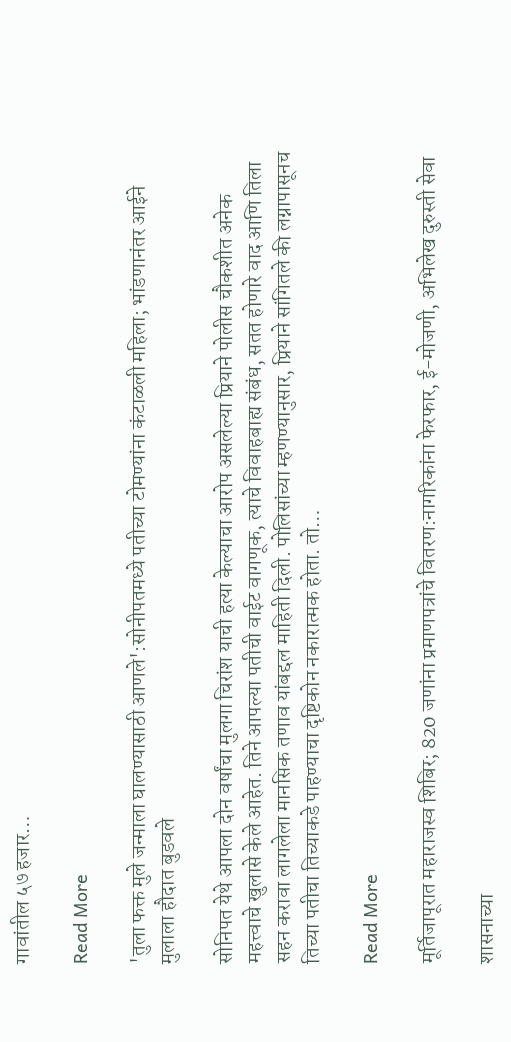गावांतील ५७ हजार…

Read More

'तुला फक्त मुले जन्माला घालण्यासाठी आणले':सोनीपतमध्ये पतीच्या टोमण्यांना कंटाळली महिला; भांडणानंतर आईने मुलाला हौदात बुडवले

सोनिपत येथे आपला दोन वर्षांचा मुलगा चिरांश याची हत्या केल्याचा आरोप असलेल्या प्रियाने पोलीस चौकशीत अनेक महत्त्वाचे खुलासे केले आहेत. तिने आपल्या पतीची वाईट वागणूक, त्याचे विवाहबाह्य संबंध, सतत होणारे वाद आणि तिला सहन करावा लागलेला मानसिक तणाव यांबद्दल माहिती दिली. पोलिसांच्या म्हणण्यानुसार, प्रियाने सांगितले की लग्नापासूनच तिच्या पतीचा तिच्याकडे पाहण्याचा दृष्टिकोन नकारात्मक होता. तो…

Read More

मूर्तिजापूरात महाराजस्व शिबिर; 820 जणांना प्रमाणपत्रांचे वितरण:नागरिकांना फेरफार, ई-मोजणी, अभिलेख दुरुस्ती सेवा

शासनाच्या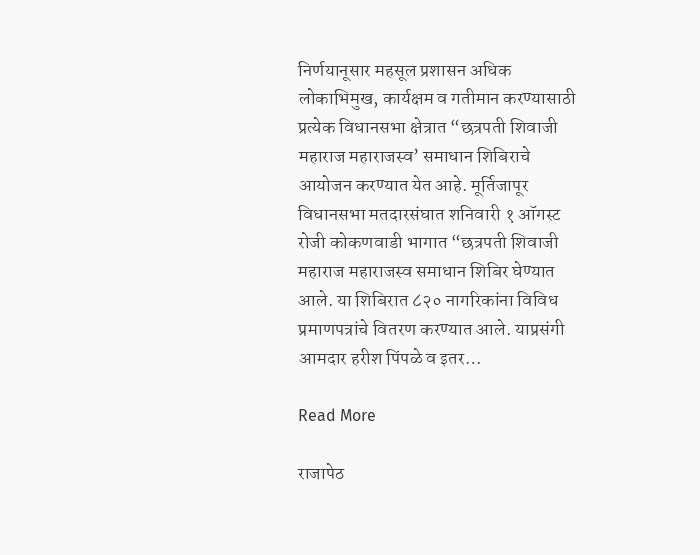निर्णयानूसार महसूल प्रशासन अधिक लोकाभिमुख, कार्यक्षम व गतीमान करण्यासाठी प्रत्येक विधानसभा क्षेत्रात “छत्रपती शिवाजी महाराज महाराजस्व’ समाधान शिबिराचे आयोजन करण्यात येत आहे. मूर्तिजापूर विधानसभा मतदारसंघात शनिवारी १ ऑगस्ट रोजी कोकणवाडी भागात “छत्रपती शिवाजी महाराज महाराजस्व समाधान शिबिर घेण्यात आले. या शिबिरात ८२० नागरिकांना विविध प्रमाणपत्रांचे वितरण करण्यात आले. याप्रसंगी आमदार हरीश पिंपळे व इतर…

Read More

राजापेठ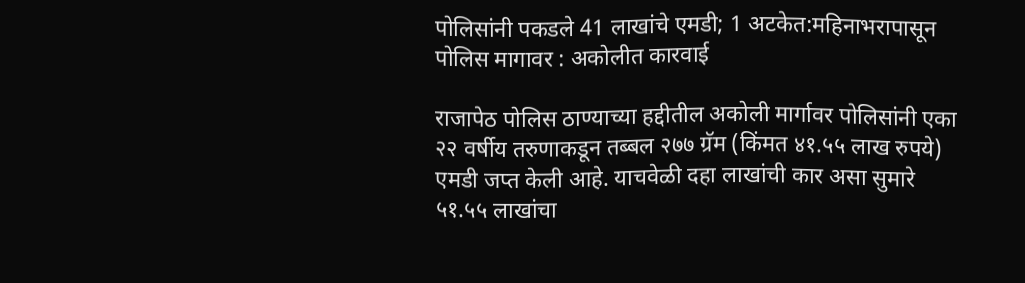पोलिसांनी पकडले 41 लाखांचे एमडी; 1 अटकेत:महिनाभरापासून पोलिस मागावर : अकोलीत कारवाई

राजापेठ पोलिस ठाण्याच्या हद्दीतील अकोली मार्गावर पोलिसांनी एका २२ वर्षीय तरुणाकडून तब्बल २७७ ग्रॅम (किंमत ४१.५५ लाख रुपये) एमडी जप्त केली आहे. याचवेळी दहा लाखांची कार असा सुमारे ५१.५५ लाखांचा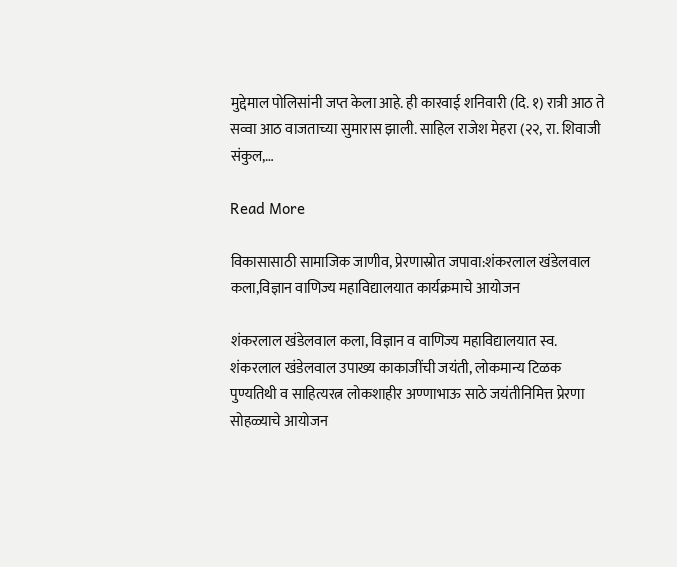मुद्देमाल पोलिसांनी जप्त केला आहे. ही कारवाई शनिवारी (दि. १) रात्री आठ ते सव्वा आठ वाजताच्या सुमारास झाली. साहिल राजेश मेहरा (२२, रा. शिवाजी संकुल,…

Read More

विकासासाठी सामाजिक जाणीव, प्रेरणास्रोत जपावा:शंकरलाल खंडेलवाल कला,विज्ञान वाणिज्य महाविद्यालयात कार्यक्रमाचे आयोजन

शंकरलाल खंडेलवाल कला, विज्ञान व वाणिज्य महाविद्यालयात स्व. शंकरलाल खंडेलवाल उपाख्य काकाजींची जयंती, लोकमान्य टिळक पुण्यतिथी व साहित्यरत्न लोकशाहीर अण्णाभाऊ साठे जयंतीनिमित्त प्रेरणा सोहळ्याचे आयोजन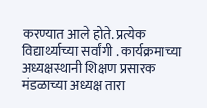करण्यात आले होते. प्रत्येक विद्यार्थ्याच्या सर्वांगी . कार्यक्रमाच्या अध्यक्षस्थानी शिक्षण प्रसारक मंडळाच्या अध्यक्ष तारा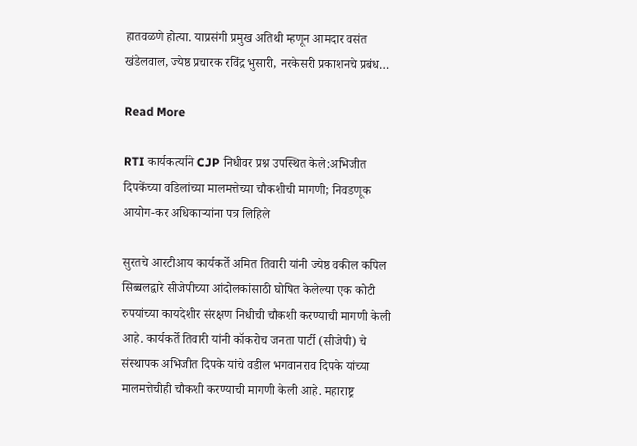हातवळणे होत्या. याप्रसंगी प्रमुख अतिथी म्हणून आमदार वसंत खंडेलवाल, ज्येष्ठ प्रचारक रविंद्र भुसारी, नरकेसरी प्रकाशनचे प्रबंध…

Read More

RTI कार्यकर्त्याने CJP निधीवर प्रश्न उपस्थित केले:अभिजीत दिपकेंच्या वडिलांच्या मालमत्तेच्या चौकशीची मागणी; निवडणूक आयोग-कर अधिकाऱ्यांना पत्र लिहिले

सुरतचे आरटीआय कार्यकर्ते अमित तिवारी यांनी ज्येष्ठ वकील कपिल सिब्बलद्वारे सीजेपीच्या आंदोलकांसाठी घोषित केलेल्या एक कोटी रुपयांच्या कायदेशीर संरक्षण निधीची चौकशी करण्याची मागणी केली आहे. कार्यकर्ते तिवारी यांनी कॉकरोच जनता पार्टी (सीजेपी) चे संस्थापक अभिजीत दिपके यांचे वडील भगवानराव दिपके यांच्या मालमत्तेचीही चौकशी करण्याची मागणी केली आहे. महाराष्ट्र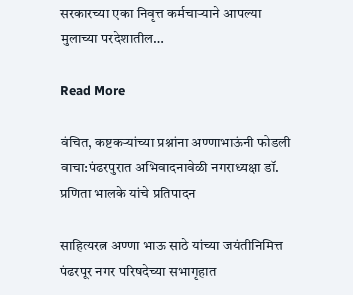सरकारच्या एका निवृत्त कर्मचाऱ्याने आपल्या मुलाच्या परदेशातील…

Read More

वंचित, कष्टकऱ्यांच्या प्रश्नांना अण्णाभाऊंनी फोडली वाचा:पंढरपुरात अभिवादनावेळी नगराध्यक्षा डॉ. प्रणिता भालके यांचे प्रतिपादन

साहित्यरत्न अण्णा भाऊ साठे यांच्या जयंतीनिमित्त पंढरपूर नगर परिषदेच्या सभागृहात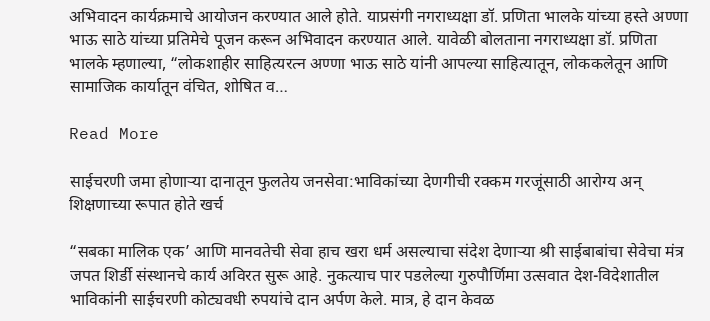अभिवादन कार्यक्रमाचे आयोजन करण्यात आले होते. याप्रसंगी नगराध्यक्षा डॉ. प्रणिता भालके यांच्या हस्ते अण्णा भाऊ साठे यांच्या प्रतिमेचे पूजन करून अभिवादन करण्यात आले. यावेळी बोलताना नगराध्यक्षा डॉ. प्रणिता भालके म्हणाल्या, “लोकशाहीर साहित्यरत्न अण्णा भाऊ साठे यांनी आपल्या साहित्यातून, लोककलेतून आणि सामाजिक कार्यातून वंचित, शोषित व…

Read More

साईचरणी जमा होणाऱ्या दानातून फुलतेय जनसेवा:भाविकांच्या देणगीची रक्कम गरजूंसाठी आरोग्य अन् शिक्षणाच्या रूपात होते खर्च

“सबका मालिक एक’ आणि मानवतेची सेवा हाच खरा धर्म असल्याचा संदेश देणाऱ्या श्री साईबाबांचा सेवेचा मंत्र जपत शिर्डी संस्थानचे कार्य अविरत सुरू आहे. नुकत्याच पार पडलेल्या गुरुपौर्णिमा उत्सवात देश-विदेशातील भाविकांनी साईचरणी कोट्यवधी रुपयांचे दान अर्पण केले. मात्र, हे दान केवळ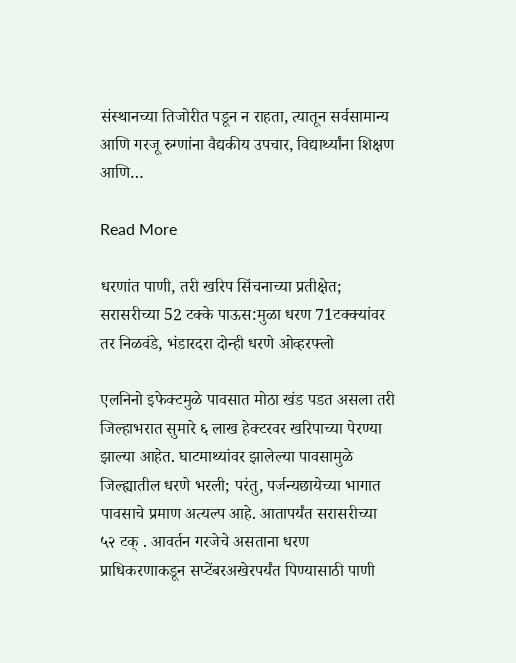संस्थानच्या तिजोरीत पडून न राहता, त्यातून सर्वसामान्य आणि गरजू रुग्णांना वैद्यकीय उपचार, विद्यार्थ्यांना शिक्षण आणि…

Read More

धरणांत पाणी, तरी खरिप सिंचनाच्या प्रतीक्षेत; सरासरीच्या 52 टक्के पाऊस:मुळा धरण 71टक्क्यांवर तर निळवंडे, भंडारदरा दोन्ही धरणे ओव्हरफ्लो

एलनिनो इफेक्टमुळे पावसात मोठा खंड पडत असला तरी जिल्हाभरात सुमारे ६ लाख हेक्टरवर खरिपाच्या पेरण्या झाल्या आहेत. घाटमाथ्यांवर झालेल्या पावसामुळे जिल्ह्यातील धरणे भरली; परंतु, पर्जन्यछायेच्या भागात पावसाचे प्रमाण अत्यल्प आहे. आतापर्यंत सरासरीच्या ५२ टक् . आवर्तन गरजेचे असताना धरण प्राधिकरणाकडून सप्टेंबरअखेरपर्यंत पिण्यासाठी पाणी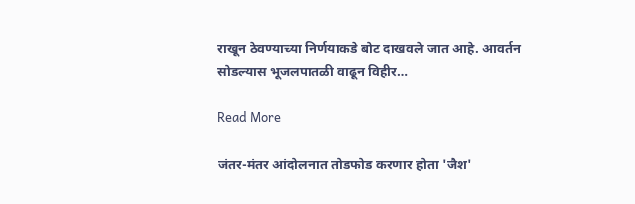राखून ठेवण्याच्या निर्णयाकडे बोट दाखवले जात आहे. आवर्तन सोडल्यास भूजलपातळी वाढून विहीर…

Read More

जंतर-मंतर आंदोलनात तोडफोड करणार होता 'जैश'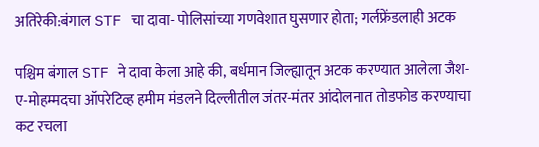अतिरेकी:बंगाल STF चा दावा- पोलिसांच्या गणवेशात घुसणार होता; गर्लफ्रेंडलाही अटक

पश्चिम बंगाल STF ने दावा केला आहे की, बर्धमान जिल्ह्यातून अटक करण्यात आलेला जैश-ए-मोहम्मदचा ऑपरेटिव्ह हमीम मंडलने दिल्लीतील जंतर-मंतर आंदोलनात तोडफोड करण्याचा कट रचला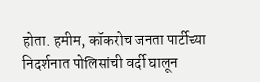होता. हमीम, कॉकरोच जनता पार्टीच्या निदर्शनात पोलिसांची वर्दी घालून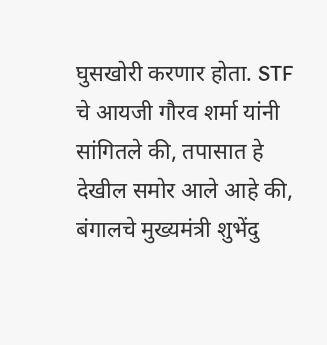घुसखोरी करणार होता. STF चे आयजी गौरव शर्मा यांनी सांगितले की, तपासात हे देखील समोर आले आहे की, बंगालचे मुख्यमंत्री शुभेंदु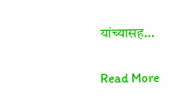यांच्यासह…

Read More